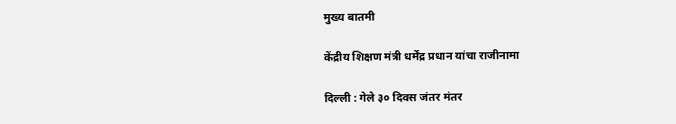मुख्य बातमी

केंद्रीय शिक्षण मंत्री धर्मेंद्र प्रधान यांचा राजीनामा

दिल्ली : गेले ३० दिवस जंतर मंतर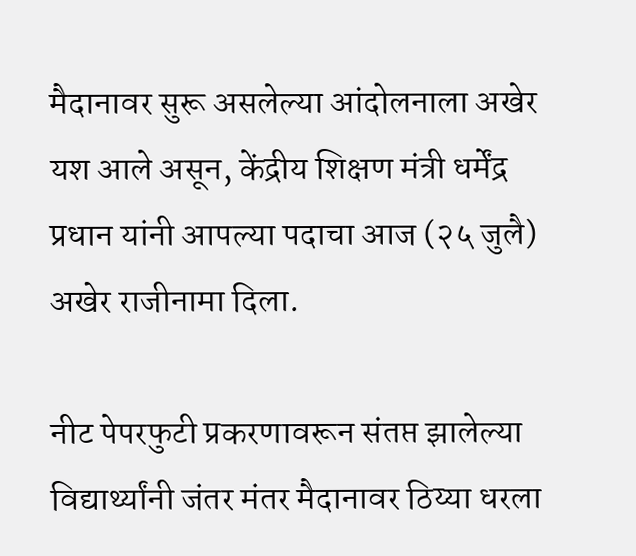मैदानावर सुरू असलेल्या आंदोलनाला अखेर यश आले असून, केंद्रीय शिक्षण मंत्री धर्मेंद्र प्रधान यांनी आपल्या पदाचा आज (२५ जुलै) अखेर राजीनामा दिला.

नीट पेपरफुटी प्रकरणावरून संतप्त झालेल्या विद्यार्थ्यांनी जंतर मंतर मैदानावर ठिय्या धरला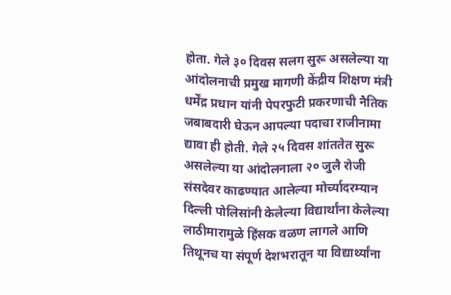होता. गेले ३० दिवस सलग सुरू असलेल्या या आंदोलनाची प्रमुख मागणी केंद्रीय शिक्षण मंत्री धर्मेंद्र प्रधान यांनी पेपरफुटी प्रकरणाची नैतिक जबाबदारी घेऊन आपल्या पदाचा राजीनामा द्यावा ही होती. गेले २५ दिवस शांततेत सुरू असलेल्या या आंदोलनाला २० जुलै रोजी संसदेवर काढण्यात आलेल्या मोर्च्यादरम्यान दिल्ली पोलिसांनी केलेल्या विद्यार्थांना केलेल्या लाठीमारामुळे हिंसक वळण लागले आणि तिथूनच या संपूर्ण देशभरातून या विद्यार्थ्यांना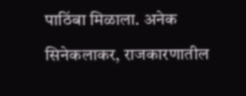पाठिंबा मिळाला. अनेक सिनेकलाकर, राजकारणातील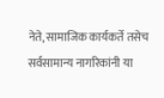नेते, सामाजिक कार्यकर्ते तसेच सर्वसामान्य नागरिकांनी या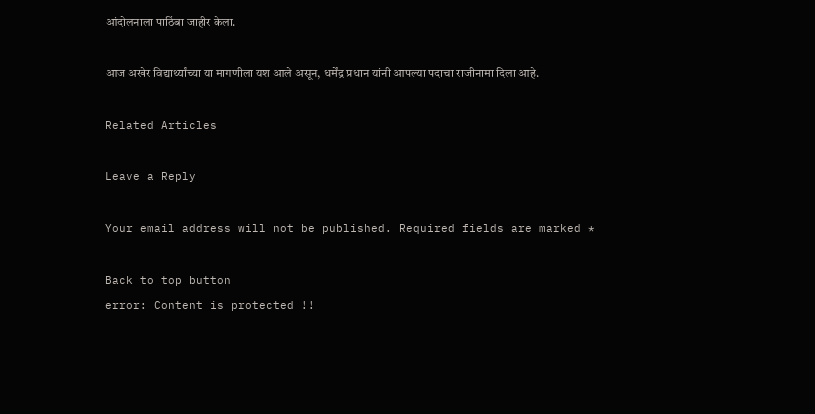आंदोलनाला पाठिंबा जाहीर केला.

आज अखेर विद्यार्थ्यांच्या या मागणीला यश आले असून, धर्मेंद्र प्रधान यांनी आपल्या पदाचा राजीनामा दिला आहे.

Related Articles

Leave a Reply

Your email address will not be published. Required fields are marked *

Back to top button
error: Content is protected !!